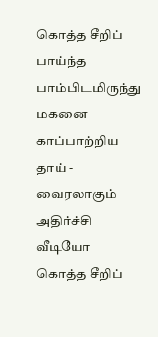கொத்த சீறிப் பாய்ந்த பாம்பிடமிருந்து மகனை காப்பாற்றிய தாய் - வைரலாகும் அதிர்ச்சி வீடியோ
கொத்த சீறிப்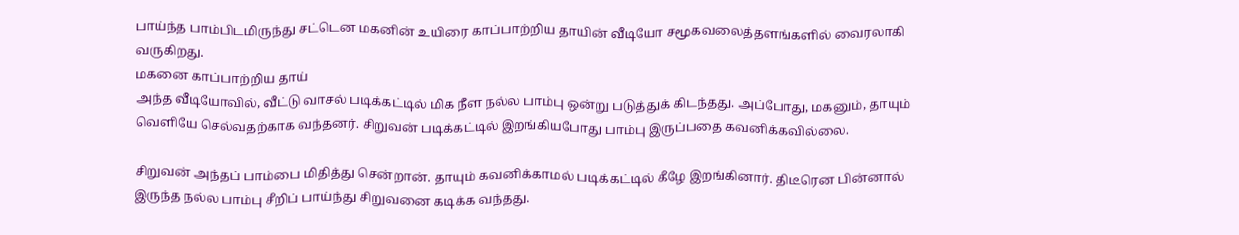பாய்ந்த பாம்பிடமிருந்து சட்டென மகனின் உயிரை காப்பாற்றிய தாயின் வீடியோ சமூகவலைத்தளங்களில் வைரலாகி வருகிறது.
மகனை காப்பாற்றிய தாய்
அந்த வீடியோவில், வீட்டு வாசல் படிக்கட்டில் மிக நீள நல்ல பாம்பு ஒன்று படுத்துக் கிடந்தது. அப்போது, மகனும், தாயும் வெளியே செல்வதற்காக வந்தனர். சிறுவன் படிக்கட்டில் இறங்கியபோது பாம்பு இருப்பதை கவனிக்கவில்லை.

சிறுவன் அந்தப் பாம்பை மிதித்து சென்றான். தாயும் கவனிக்காமல் படிக்கட்டில் கீழே இறங்கினார். திடீரென பின்னால் இருந்த நல்ல பாம்பு சீறிப் பாய்ந்து சிறுவனை கடிக்க வந்தது.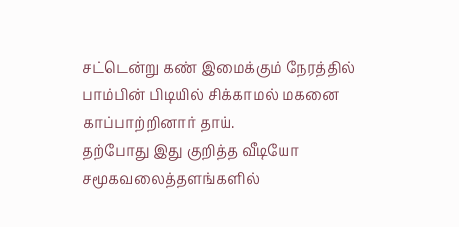சட்டென்று கண் இமைக்கும் நேரத்தில் பாம்பின் பிடியில் சிக்காமல் மகனை காப்பாற்றினார் தாய்.
தற்போது இது குறித்த வீடியோ சமூகவலைத்தளங்களில்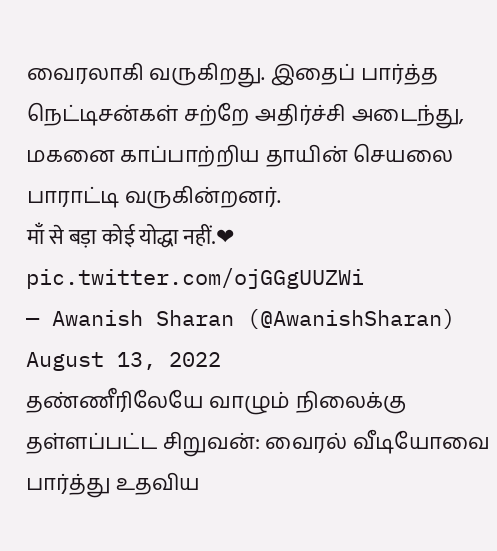வைரலாகி வருகிறது. இதைப் பார்த்த நெட்டிசன்கள் சற்றே அதிர்ச்சி அடைந்து, மகனை காப்பாற்றிய தாயின் செயலை பாராட்டி வருகின்றனர்.
माँ से बड़ा कोई योद्धा नहीं.❤ pic.twitter.com/ojGGgUUZWi
— Awanish Sharan (@AwanishSharan) August 13, 2022
தண்ணீரிலேயே வாழும் நிலைக்கு தள்ளப்பட்ட சிறுவன்: வைரல் வீடியோவை பார்த்து உதவிய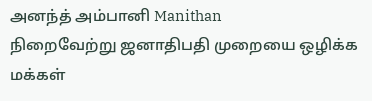அனந்த் அம்பானி Manithan
நிறைவேற்று ஜனாதிபதி முறையை ஒழிக்க மக்கள்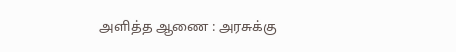அளித்த ஆணை : அரசுக்கு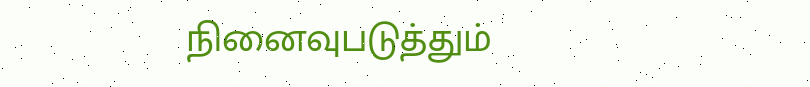நினைவுபடுத்தும்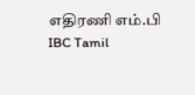எதிரணி எம்.பி IBC Tamil